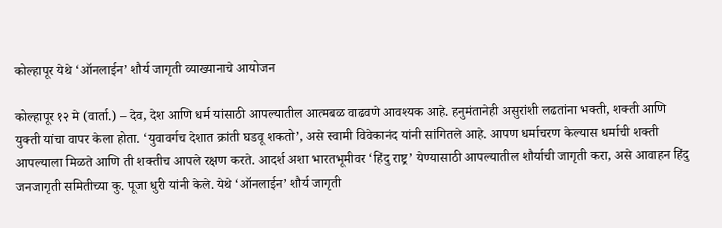कोल्हापूर येथे ‘ऑनलाईन’ शौर्य जागृती व्याख्यानाचे आयोजन

कोल्हापूर १२ मे (वार्ता.) – देव, देश आणि धर्म यांसाठी आपल्यातील आत्मबळ वाढवणे आवश्यक आहे. हनुमंतानेही असुरांशी लढतांना भक्ती, शक्ती आणि युक्ती यांचा वापर केला होता. ‘युवावर्गच देशात क्रांती घडवू शकतो’, असे स्वामी विवेकानंद यांनी सांगितले आहे. आपण धर्माचरण केल्यास धर्माची शक्ती आपल्याला मिळते आणि ती शक्तीच आपले रक्षण करते. आदर्श अशा भारतभूमीवर ‘हिंदु राष्ट्र’ येण्यासाठी आपल्यातील शौर्याची जागृती करा, असे आवाहन हिंदु जनजागृती समितीच्या कु. पूजा धुरी यांनी केले. येथे ‘ऑनलाईन’ शौर्य जागृती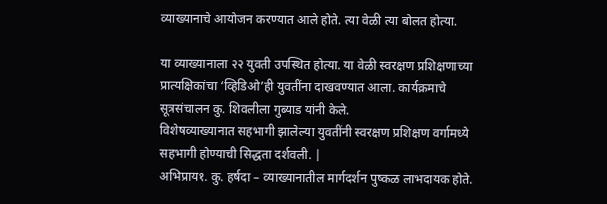व्याख्यानाचे आयोजन करण्यात आले होते. त्या वेळी त्या बोलत होत्या.

या व्याख्यानाला २२ युवती उपस्थित होत्या. या वेळी स्वरक्षण प्रशिक्षणाच्या प्रात्यक्षिकांचा ‘व्हिडिओ’ही युवतींना दाखवण्यात आला. कार्यक्रमाचे सूत्रसंचालन कु. शिवलीला गुब्याड यांनी केले.
विशेषव्याख्यानात सहभागी झालेल्या युवतींनी स्वरक्षण प्रशिक्षण वर्गामध्ये सहभागी होण्याची सिद्धता दर्शवली. |
अभिप्राय१. कु. हर्षदा – व्याख्यानातील मार्गदर्शन पुष्कळ लाभदायक होते.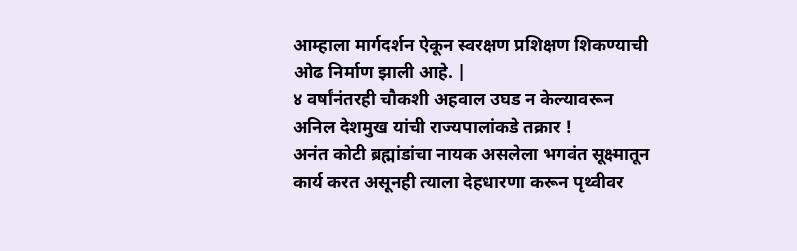आम्हाला मार्गदर्शन ऐकून स्वरक्षण प्रशिक्षण शिकण्याची ओढ निर्माण झाली आहे. |
४ वर्षांनंतरही चौकशी अहवाल उघड न केल्यावरून अनिल देशमुख यांची राज्यपालांकडे तक्रार !
अनंत कोटी ब्रह्मांडांचा नायक असलेला भगवंत सूक्ष्मातून कार्य करत असूनही त्याला देहधारणा करून पृथ्वीवर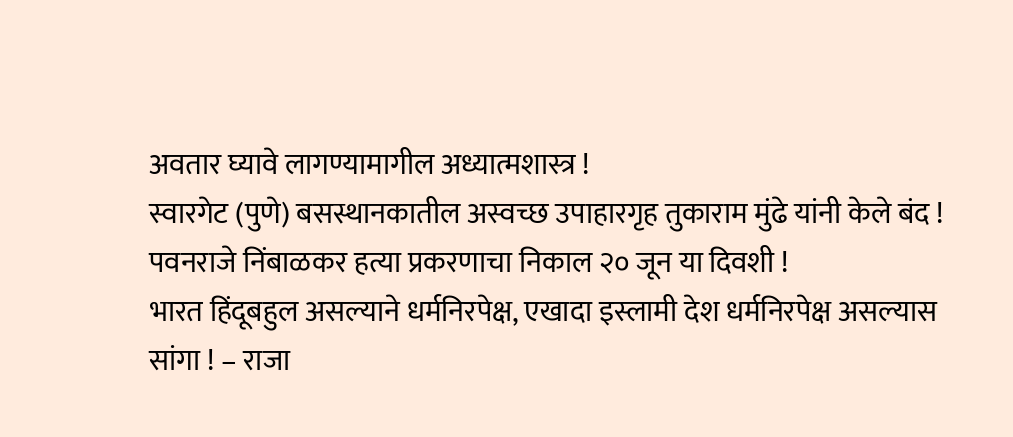अवतार घ्यावे लागण्यामागील अध्यात्मशास्त्र !
स्वारगेट (पुणे) बसस्थानकातील अस्वच्छ उपाहारगृह तुकाराम मुंढे यांनी केले बंद !
पवनराजे निंबाळकर हत्या प्रकरणाचा निकाल २० जून या दिवशी !
भारत हिंदूबहुल असल्याने धर्मनिरपेक्ष, एखादा इस्लामी देश धर्मनिरपेक्ष असल्यास सांगा ! – राजा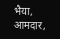भैया, आमदार,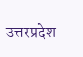उत्तरप्रदेश